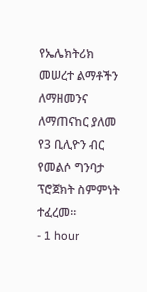የኤሌክትሪክ መሠረተ ልማቶችን ለማዘመንና ለማጠናከር ያለመ የ3 ቢሊዮን ብር የመልሶ ግንባታ ፕሮጀክት ስምምነት ተፈረመ፡፡
- 1 hour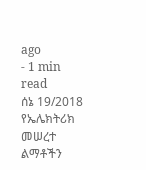ago
- 1 min read
ሰኔ 19/2018
የኤሌክትሪክ መሠረተ ልማቶችን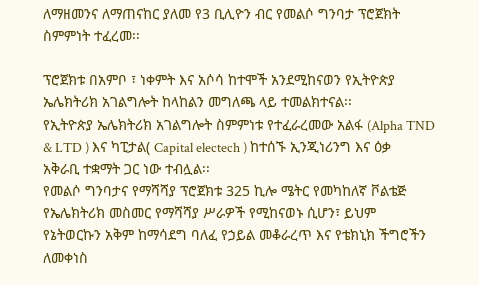ለማዘመንና ለማጠናከር ያለመ የ3 ቢሊዮን ብር የመልሶ ግንባታ ፕሮጀክት ስምምነት ተፈረመ፡፡

ፕሮጀክቱ በአምቦ ፣ ነቀምት እና አሶሳ ከተሞች አንደሚከናወን የኢትዮጵያ ኤሌክትሪክ አገልግሎት ከላከልን መግለጫ ላይ ተመልክተናል፡፡
የኢትዮጵያ ኤሌክትሪክ አገልግሎት ስምምነቱ የተፈራረመው አልፋ (Alpha TND & LTD ) እና ካፒታል( Capital electech ) ከተሰኙ ኢንጂነሪንግ እና ዕቃ አቅራቢ ተቋማት ጋር ነው ተብሏል፡፡
የመልሶ ግንባታና የማሻሻያ ፕሮጀክቱ 325 ኪሎ ሜትር የመካከለኛ ቮልቴጅ የኤሌክትሪክ መስመር የማሻሻያ ሥራዎች የሚከናወኑ ሲሆን፣ ይህም የኔትወርኩን አቅም ከማሳደግ ባለፈ የኃይል መቆራረጥ እና የቴክኒክ ችግሮችን ለመቀነስ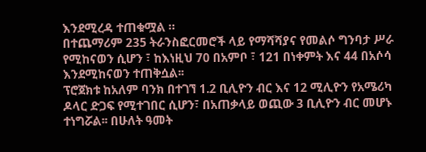እንደሚረዳ ተጠቁሟል ።
በተጨማሪም 235 ትራንስፎርመሮች ላይ የማሻሻያና የመልሶ ግንባታ ሥራ የሚከናወን ሲሆን ፣ ከእነዚህ 70 በአምቦ ፣ 121 በነቀምት እና 44 በአሶሳ እንደሚከናወን ተጠቅሷል፡፡
ፕሮጀክቱ ከአለም ባንክ በተገኘ 1.2 ቢሊዮን ብር እና 12 ሚሊዮን የአሜሪካ ዶላር ድጋፍ የሚተገበር ሲሆን፣ በአጠቃላይ ወጪው 3 ቢሊዮን ብር መሆኑ ተነግሯል፡፡ በሁለት ዓመት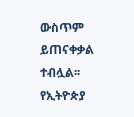ውስጥም ይጠናቀቃል ተብሏል፡፡
የኢትዮጵያ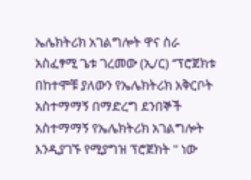ኤሌክትሪክ አገልግሎት ዋና ስራ አስፈፃሚ ጌቱ ገረመው (ኢ/ር) ‘‘ፕሮጀክቱ በከተሞቹ ያለውን የኤሌክትሪክ አቅርቦት አስተማማኝ በማድረግ ደንበኞች አስተማማኝ የኤሌክትሪክ አገልግሎት እንዲያገኙ የሚያግዝ ፕሮጀክት " ነው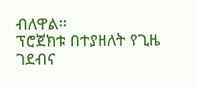ብለዋል፡፡
ፕሮጀክቱ በተያዘለት የጊዜ ገደብና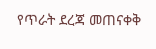የጥራት ደረጃ መጠናቀቅ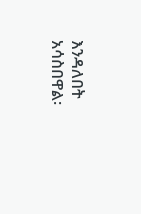እንዳለበት አሳስበዋል፡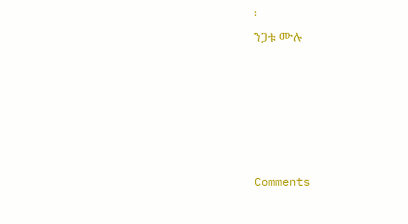፡
ንጋቱ ሙሉ





Comments